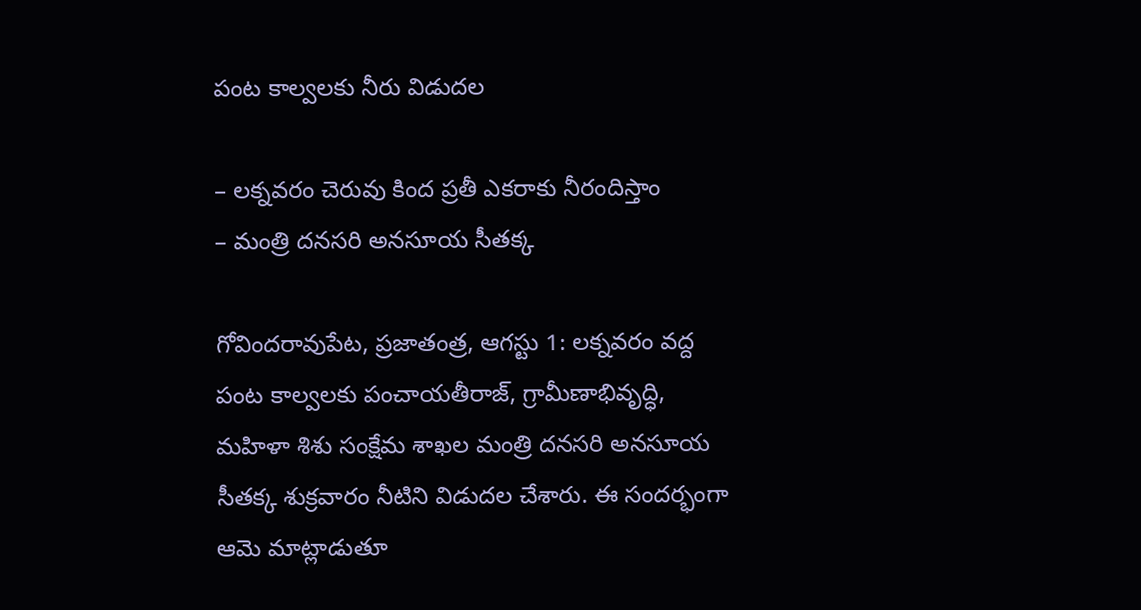పంట కాల్వలకు నీరు విడుదల

– లక్నవరం చెరువు కింద ప్రతీ ఎకరాకు నీరందిస్తాం
– మంత్రి దనసరి అనసూయ సీతక్క

గోవిందరావుపేట, ప్రజాతంత్ర, ఆగస్టు 1: లక్నవరం వద్ద పంట కాల్వలకు పంచాయతీరాజ్‌, గ్రామీణాభివృద్ధి, మహిళా శిశు సంక్షేమ శాఖల మంత్రి దనసరి అనసూయ సీతక్క శుక్రవారం నీటిని విడుదల చేశారు. ఈ సందర్భంగా ఆమె మాట్లాడుతూ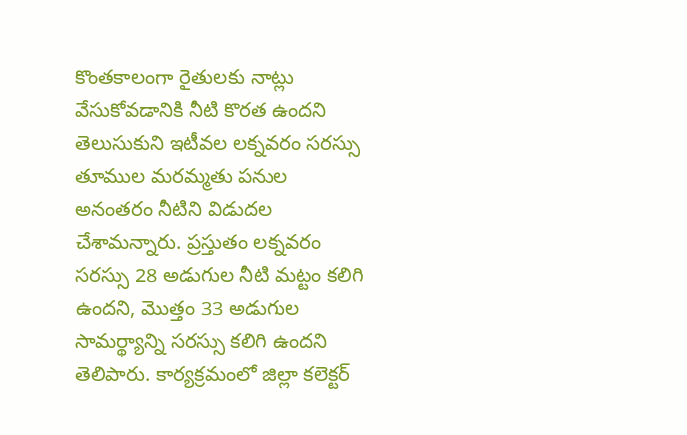కొంతకాలంగా రైతులకు నాట్లు వేసుకోవడానికి నీటి కొరత ఉందని తెలుసుకుని ఇటీవల లక్నవరం సరస్సు తూముల మరమ్మతు పనుల అనంతరం నీటిని విడుదల చేశామన్నారు. ప్రస్తుతం లక్నవరం సరస్సు 28 అడుగుల నీటి మట్టం కలిగి ఉందని, మొత్తం 33 అడుగుల సామర్థ్యాన్ని సరస్సు కలిగి ఉందని తెలిపారు. కార్యక్రమంలో జిల్లా కలెక్టర్‌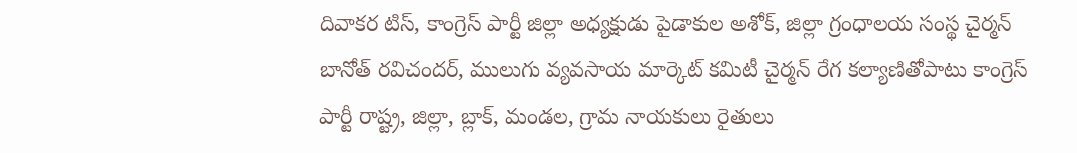దివాకర టిస్‌, కాంగ్రెస్‌ పార్టీ జిల్లా అధ్యక్షుడు పైడాకుల అశోక్‌, జిల్లా గ్రంధాలయ సంస్థ చైర్మన్‌ బానోత్‌ రవిచందర్‌, ములుగు వ్యవసాయ మార్కెట్‌ కమిటీ చైర్మన్‌ రేగ కల్యాణితోపాటు కాంగ్రెస్‌ పార్టీ రాష్ట్ర, జిల్లా, బ్లాక్‌, మండల, గ్రామ నాయకులు రైతులు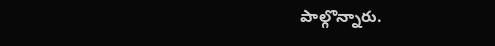పాల్గొన్నారు.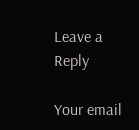Leave a Reply

Your email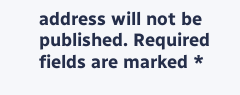address will not be published. Required fields are marked *